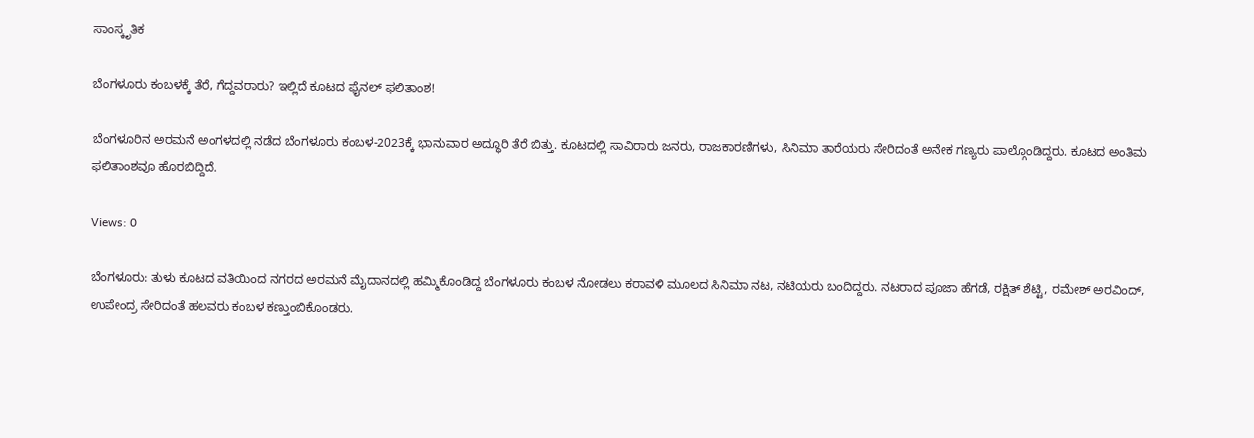ಸಾಂಸ್ಕೃತಿಕ

ಬೆಂಗಳೂರು ಕಂಬಳಕ್ಕೆ ತೆರೆ, ಗೆದ್ದವರಾರು? ಇಲ್ಲಿದೆ ಕೂಟದ ಫೈನಲ್ ಫಲಿತಾಂಶ!

ಬೆಂಗಳೂರಿನ ಅರಮನೆ ಅಂಗಳದಲ್ಲಿ ನಡೆದ ಬೆಂಗಳೂರು ಕಂಬಳ-2023ಕ್ಕೆ ಭಾನುವಾರ ಅದ್ಧೂರಿ ತೆರೆ ಬಿತ್ತು. ಕೂಟದಲ್ಲಿ ಸಾವಿರಾರು ಜನರು, ರಾಜಕಾರಣಿಗಳು, ಸಿನಿಮಾ ತಾರೆಯರು ಸೇರಿದಂತೆ ಅನೇಕ ಗಣ್ಯರು ಪಾಲ್ಗೊಂಡಿದ್ದರು. ಕೂಟದ ಅಂತಿಮ ಫಲಿತಾಂಶವೂ ಹೊರಬಿದ್ದಿದೆ.

Views: 0

ಬೆಂಗಳೂರು: ತುಳು ಕೂಟದ ವತಿಯಿಂದ ನಗರದ ಅರಮನೆ ಮೈದಾನದಲ್ಲಿ ಹಮ್ಮಿಕೊಂಡಿದ್ದ ಬೆಂಗಳೂರು ಕಂಬಳ ನೋಡಲು ಕರಾವಳಿ ಮೂಲದ ಸಿನಿಮಾ ನಟ, ನಟಿಯರು ಬಂದಿದ್ದರು. ನಟರಾದ ಪೂಜಾ ಹೆಗಡೆ, ರಕ್ಷಿತ್ ಶೆಟ್ಟಿ, ರಮೇಶ್ ಅರವಿಂದ್, ಉಪೇಂದ್ರ ಸೇರಿದಂತೆ ಹಲವರು ಕಂಬಳ ಕಣ್ತುಂಬಿಕೊಂಡರು.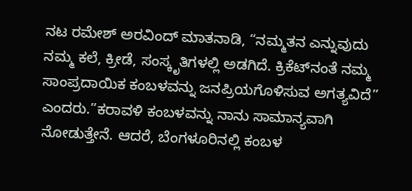ನಟ ರಮೇಶ್ ಅರವಿಂದ್ ಮಾತನಾಡಿ, “ನಮ್ಮತನ ಎನ್ನುವುದು ನಮ್ಮ ಕಲೆ, ಕ್ರೀಡೆ, ಸಂಸ್ಕೃತಿಗಳಲ್ಲಿ ಅಡಗಿದೆ. ಕ್ರಿಕೆಟ್‌ನಂತೆ ನಮ್ಮ ಸಾಂಪ್ರದಾಯಿಕ ಕಂಬಳವನ್ನು ಜನಪ್ರಿಯಗೊಳಿಸುವ ಅಗತ್ಯವಿದೆ” ಎಂದರು.”ಕರಾವಳಿ ಕಂಬಳವನ್ನು ನಾನು ಸಾಮಾನ್ಯವಾಗಿ ನೋಡುತ್ತೇನೆ. ಆದರೆ, ಬೆಂಗಳೂರಿನಲ್ಲಿ ಕಂಬಳ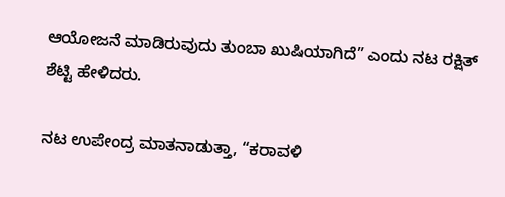ಆಯೋಜನೆ ಮಾಡಿರುವುದು ತುಂಬಾ ಖುಷಿಯಾಗಿದೆ” ಎಂದು ನಟ ರಕ್ಷಿತ್ ಶೆಟ್ಟಿ ಹೇಳಿದರು.

ನಟ ಉಪೇಂದ್ರ ಮಾತನಾಡುತ್ತಾ, “ಕರಾವಳಿ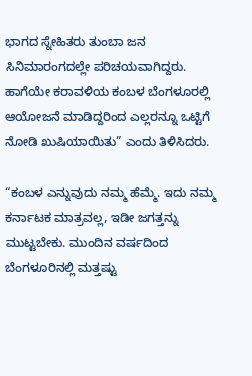ಭಾಗದ ಸ್ನೇಹಿತರು ತುಂಬಾ ಜನ ಸಿನಿಮಾರಂಗದಲ್ಲೇ ಪರಿಚಯವಾಗಿದ್ದರು. ಹಾಗೆಯೇ ಕರಾವಳಿಯ ಕಂಬಳ ಬೆಂಗಳೂರಲ್ಲಿ ಆಯೋಜನೆ ಮಾಡಿದ್ದರಿಂದ ಎಲ್ಲರನ್ನೂ ಒಟ್ಟಿಗೆ ನೋಡಿ ಖುಷಿಯಾಯಿತು” ಎಂದು ತಿಳಿಸಿದರು.

“ಕಂಬಳ ಎನ್ನುವುದು ನಮ್ಮ ಹೆಮ್ಮೆ. ಇದು ನಮ್ಮ ಕರ್ನಾಟಕ ಮಾತ್ರವಲ್ಲ, ಇಡೀ ಜಗತ್ತನ್ನು ಮುಟ್ಟಬೇಕು. ಮುಂದಿನ ವರ್ಷದಿಂದ ಬೆಂಗಳೂರಿನಲ್ಲಿ ಮತ್ತಷ್ಟು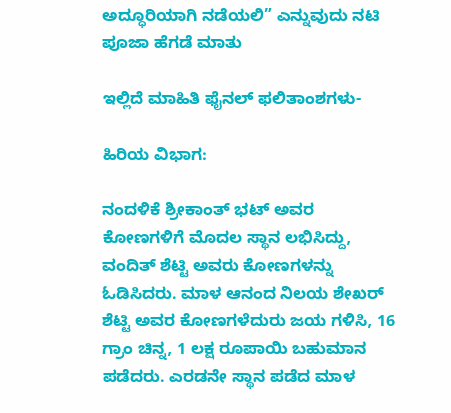ಅದ್ಧೂರಿಯಾಗಿ ನಡೆಯಲಿ” ಎನ್ನುವುದು ನಟಿ ಪೂಜಾ ಹೆಗಡೆ ಮಾತು

ಇಲ್ಲಿದೆ ಮಾಹಿತಿ ಫೈನಲ್ ಫಲಿತಾಂಶಗಳು-

ಹಿರಿಯ ವಿಭಾಗ:

ನಂದಳಿಕೆ‌ ಶ್ರೀಕಾಂತ್ ಭಟ್ ಅವರ ಕೋಣಗಳಿಗೆ ಮೊದಲ ಸ್ಥಾನ ಲಭಿಸಿದ್ದು, ವಂದಿತ್ ಶೆಟ್ಟಿ ಅವರು ಕೋಣಗಳನ್ನು ಓಡಿಸಿದರು. ಮಾಳ‌ ಆನಂದ ನಿಲಯ ಶೇಖರ್ ಶೆಟ್ಟಿ ಅವರ ಕೋಣಗಳೆದುರು ಜಯ ಗಳಿಸಿ, 16 ಗ್ರಾಂ ಚಿನ್ನ, 1 ಲಕ್ಷ ರೂಪಾಯಿ ಬಹುಮಾನ ಪಡೆದರು. ಎರಡನೇ ಸ್ಥಾನ ಪಡೆದ ಮಾಳ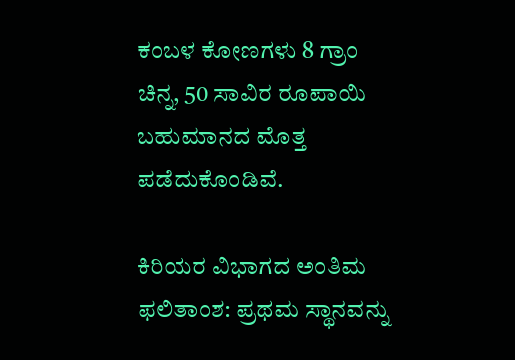ಕಂಬಳ ಕೋಣಗಳು 8 ಗ್ರಾಂ ಚಿನ್ನ, 50 ಸಾವಿರ ರೂಪಾಯಿ ಬಹುಮಾನದ ಮೊತ್ತ ಪಡೆದುಕೊಂಡಿವೆ.

ಕಿರಿಯರ ವಿಭಾಗದ ಅಂತಿಮ ಫಲಿತಾಂಶ: ಪ್ರಥಮ ಸ್ಥಾನವನ್ನು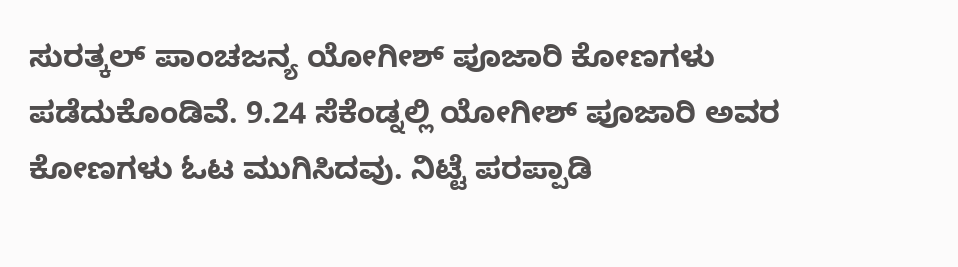ಸುರತ್ಕಲ್ ‌ಪಾಂಚಜನ್ಯ ಯೋಗೀಶ್ ಪೂಜಾರಿ ಕೋಣಗಳು ಪಡೆದುಕೊಂಡಿವೆ. 9.24 ಸೆಕೆಂಡ್ನಲ್ಲಿ ಯೋಗೀಶ್ ಪೂಜಾರಿ ಅವರ ಕೋಣಗಳು ಓಟ ಮುಗಿಸಿದವು. ನಿಟ್ಟೆ ಪರಪ್ಪಾಡಿ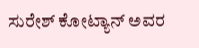ಸುರೇಶ್ ಕೋಟ್ಯಾನ್ ಅವರ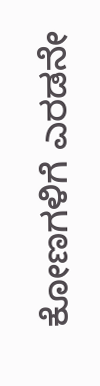ಕೋಣಗಳಿಗೆ ಎರಡನೇ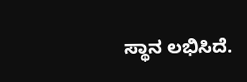ಸ್ಥಾನ ಲಭಿಸಿದೆ.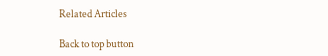Related Articles

Back to top button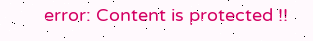error: Content is protected !!